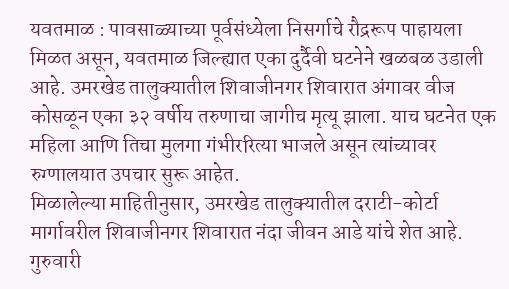यवतमाळ : पावसाळ्याच्या पूर्वसंध्येला निसर्गाचे रौद्ररूप पाहायला मिळत असून, यवतमाळ जिल्ह्यात एका दुर्दैवी घटनेने खळबळ उडाली आहे. उमरखेड तालुक्यातील शिवाजीनगर शिवारात अंगावर वीज कोसळून एका ३२ वर्षीय तरुणाचा जागीच मृत्यू झाला. याच घटनेत एक महिला आणि तिचा मुलगा गंभीररित्या भाजले असून त्यांच्यावर रुग्णालयात उपचार सुरू आहेत.
मिळालेल्या माहितीनुसार, उमरखेड तालुक्यातील दराटी-कोर्टा मार्गावरील शिवाजीनगर शिवारात नंदा जीवन आडे यांचे शेत आहे. गुरुवारी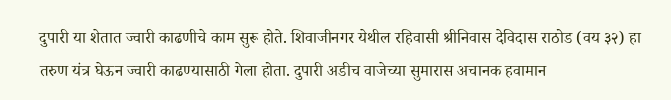दुपारी या शेतात ज्वारी काढणीचे काम सुरू होते. शिवाजीनगर येथील रहिवासी श्रीनिवास देविदास राठोड (वय ३२) हा तरुण यंत्र घेऊन ज्वारी काढण्यासाठी गेला होता. दुपारी अडीच वाजेच्या सुमारास अचानक हवामान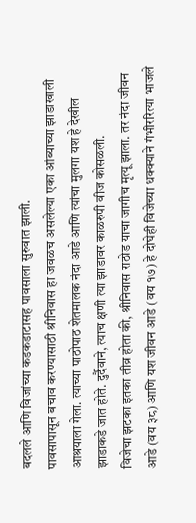बदलले आणि विजांच्या कडकडाटासह पावसाला सुरुवात झाली.
पावसापासून बचाव करण्यासाठी श्रीनिवास हा जवळच असलेल्या एका आंब्याच्या झाडाखाली आश्रयाला गेला. त्याच्या पाठोपाठ शेतमालक नंदा आडे आणि त्यांचा मुलगा यश हे देखील झाडाकडे जात होते. दुर्दैवाने, त्याच क्षणी त्या झाडावर काळरुपी वीज कोसळली.
विजेचा झटका इतका तीव्र होता की, श्रीनिवास राठोड याचा जागीच मृत्यू झाला. तर नंदा जीवन आडे (वय ३८) आणि यश जीवन आडे (वय १७) हे दोघेही विजेच्या धक्क्याने गंभीररित्या भाजले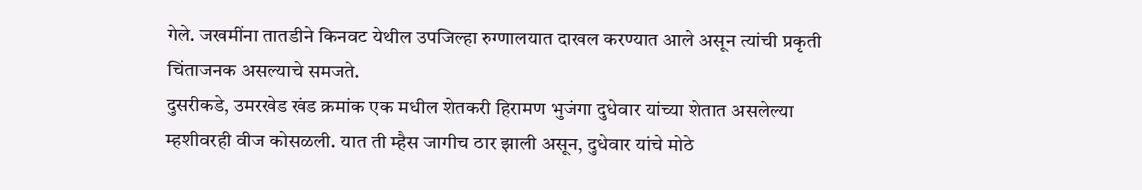गेले. जखमींना तातडीने किनवट येथील उपजिल्हा रुग्णालयात दाखल करण्यात आले असून त्यांची प्रकृती चिंताजनक असल्याचे समजते.
दुसरीकडे, उमरखेड खंड क्रमांक एक मधील शेतकरी हिरामण भुजंगा दुधेवार यांच्या शेतात असलेल्या म्हशीवरही वीज कोसळली. यात ती म्हैस जागीच ठार झाली असून, दुधेवार यांचे मोठे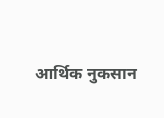आर्थिक नुकसान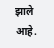झाले आहे.